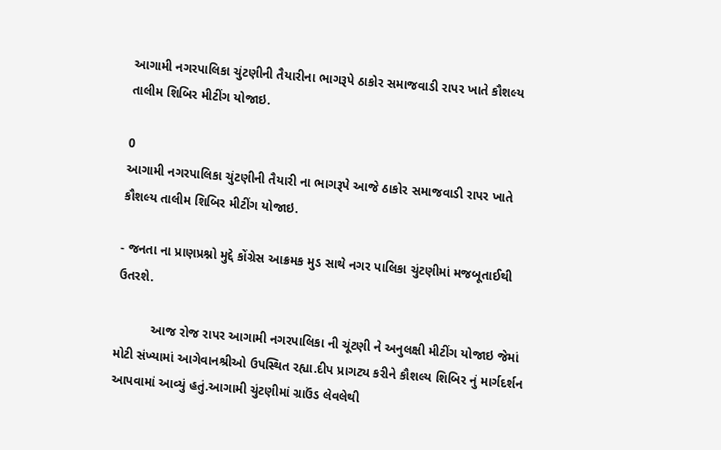આગામી નગરપાલિકા ચુંટણીની તૈયારીના ભાગરૂપે ઠાકોર સમાજવાડી રાપર ખાતે કૌશલ્ય તાલીમ શિબિર મીટીંગ યોજાઇ.

0
આગામી નગરપાલિકા ચુંટણીની તૈયારી ના ભાગરૂપે આજે ઠાકોર સમાજવાડી રાપર ખાતે કૌશલ્ય તાલીમ શિબિર મીટીંગ યોજાઇ.

- જનતા ના પ્રાણપ્રશ્નો મુદ્દે કોંગ્રેસ આક્રમક મુડ સાથે નગર પાલિકા ચુંટણીમાં મજબૂતાઈથી ઉતરશે.

          આજ રોજ રાપર આગામી નગરપાલિકા ની ચૂંટણી ને અનુલક્ષી મીટીંગ યોજાઇ જેમાં મોટી સંખ્યામાં આગેવાનશ્રીઓ ઉપસ્થિત રહ્યા.દીપ પ્રાગટ્ય કરીને કૌશલ્ય શિબિર નું માર્ગદર્શન આપવામાં આવ્યું હતું.આગામી ચુંટણીમાં ગ્રાઉંડ લેવલેથી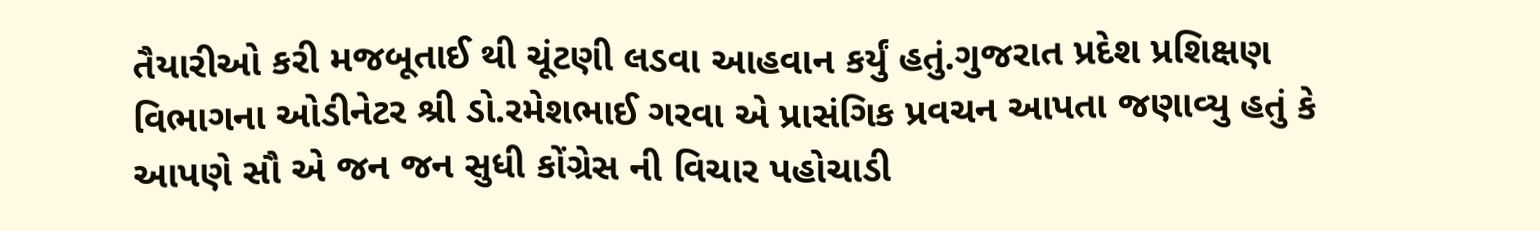તૈયારીઓ કરી મજબૂતાઈ થી ચૂંટણી લડવા આહવાન કર્યું હતું.ગુજરાત પ્રદેશ પ્રશિક્ષણ વિભાગના ઓડીનેટર શ્રી ડો.રમેશભાઈ ગરવા એ પ્રાસંગિક પ્રવચન આપતા જણાવ્યુ હતું કે આપણે સૌ એ જન જન સુધી કોંગ્રેસ ની વિચાર પહોચાડી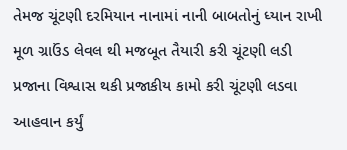તેમજ ચૂંટણી દરમિયાન નાનામાં નાની બાબતોનું ધ્યાન રાખી મૂળ ગ્રાઉંડ લેવલ થી મજબૂત તૈયારી કરી ચૂંટણી લડી પ્રજાના વિશ્વાસ થકી પ્રજાકીય કામો કરી ચૂંટણી લડવા આહવાન કર્યું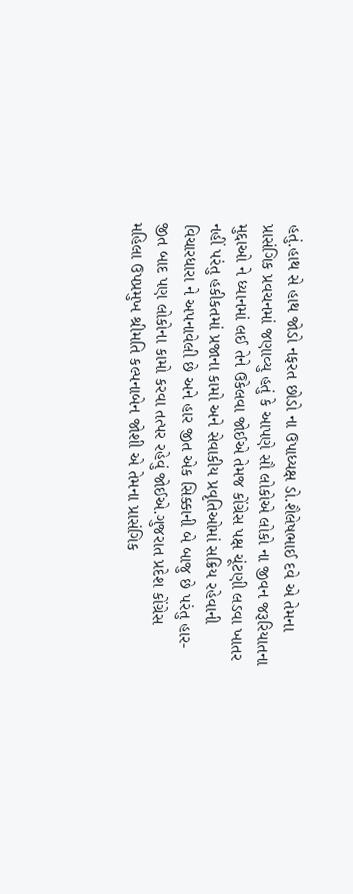હતું.હાથ સે હાથ જોડો નફરત છોડો ના ઉપાધ્યક્ષ ડો.શૈલેષભાઈ દવે એ તેમના પ્રાસંગિક પ્રવચનમાં જણાવ્યુ હતું કે આપણે સૌ લોકોએ લોકો ના જીવન જરૂરિયાતના મુદ્દાઓ ને ધ્યાનમાં લઈ તેને ઉકેલવા જોઈએ તેમજ કોંગ્રેસ પક્ષ ચૂંટણી લડવા ખાતર નહીં પરંતુ હકીકતમાં પ્રજાના કામો અને સેવાકીય પ્રવૃતિઓમાં સક્રિય રહેવાની વિચારધારા ને અપનાવેલી છે અને હાર જીત એક સિક્કાની બે બાજુ છે પરંતુ હાર-જીત બાદ પણ લોકોના કામો કરવા તત્પર રહેવું જોઈએ.ગુજરાત પ્રદેશ કોંગ્રેસ મહિલા ઉપપ્રમુખ શ્રીમતિ કલ્પનાબેન જોશી એ તેમના પ્રાસંગિક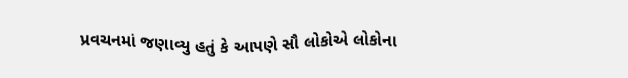પ્રવચનમાં જણાવ્યુ હતું કે આપણે સૌ લોકોએ લોકોના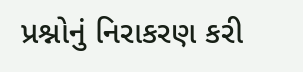પ્રશ્નોનું નિરાકરણ કરી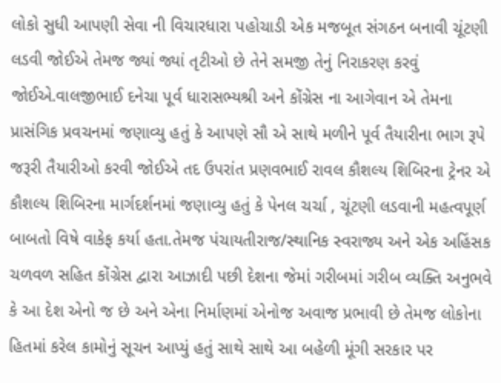લોકો સુધી આપણી સેવા ની વિચારધારા પહોચાડી એક મજબૂત સંગઠન બનાવી ચૂંટણી લડવી જોઈએ તેમજ જ્યાં જ્યાં તૃટીઓ છે તેને સમજી તેનું નિરાકરણ કરવું જોઈએ.વાલજીભાઈ દનેચા પૂર્વ ધારાસભ્યશ્રી અને કોંગ્રેસ ના આગેવાન એ તેમના પ્રાસંગિક પ્રવચનમાં જણાવ્યુ હતું કે આપણે સૌ એ સાથે મળીને પૂર્વ તૈયારીના ભાગ રૂપે જરૂરી તૈયારીઓ કરવી જોઈએ તદ ઉપરાંત પ્રણવભાઈ રાવલ કૌશલ્ય શિબિરના ટ્રેનર એ કૌશલ્ય શિબિરના માર્ગદર્શનમાં જણાવ્યુ હતું કે પેનલ ચર્ચા , ચૂંટણી લડવાની મહત્વપૂર્ણ બાબતો વિષે વાકેફ કર્યા હતા.તેમજ પંચાયતીરાજ/સ્થાનિક સ્વરાજ્ય અને એક અહિંસક ચળવળ સહિત કોંગ્રેસ દ્વારા આઝાદી પછી દેશના જેમાં ગરીબમાં ગરીબ વ્યક્તિ અનુભવે કે આ દેશ એનો જ છે અને એના નિર્માણમાં એનોજ અવાજ પ્રભાવી છે તેમજ લોકોના હિતમાં કરેલ કામોનું સૂચન આપ્યું હતું સાથે સાથે આ બહેળી મૂંગી સરકાર પર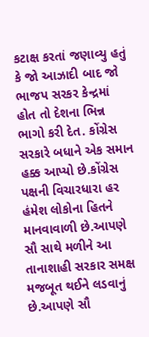કટાક્ષ કરતાં જણાવ્યુ હતું કે જો આઝાદી બાદ જો ભાજપ સરકર કેન્દ્રમાં હોત તો દેશના ભિન્ન ભાગો કરી દેત. કોંગ્રેસ સરકારે બધાને એક સમાન હક્ક આપ્યો છે.કોંગ્રેસ પક્ષની વિચારધારા હર હંમેશ લોકોના હિતને માનવાવાળી છે.આપણે સૌ સાથે મળીને આ તાનાશાહી સરકાર સમક્ષ મજબૂત થઈને લડવાનું છે.આપણે સૌ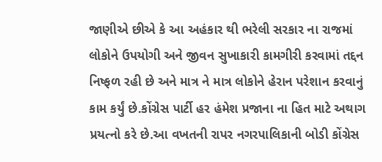જાણીએ છીએ કે આ અહંકાર થી ભરેલી સરકાર ના રાજમાં લોકોને ઉપયોગી અને જીવન સુખાકારી કામગીરી કરવામાં તદ્દન નિષ્ફળ રહી છે અને માત્ર ને માત્ર લોકોને હેરાન પરેશાન કરવાનું કામ કર્યું છે.કોંગ્રેસ પાર્ટી હર હંમેશ પ્રજાના ના હિત માટે અથાગ પ્રયત્નો કરે છે.આ વખતની રાપર નગરપાલિકાની બોડી કોંગ્રેસ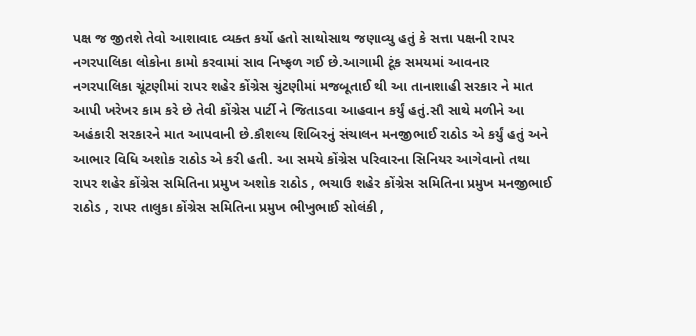પક્ષ જ જીતશે તેવો આશાવાદ વ્યક્ત કર્યો હતો સાથોસાથ જણાવ્યુ હતું કે સત્તા પક્ષની રાપર નગરપાલિકા લોકોના કામો કરવામાં સાવ નિષ્ફળ ગઈ છે.આગામી ટૂંક સમયમાં આવનાર નગરપાલિકા ચૂંટણીમાં રાપર શહેર કોંગ્રેસ ચુંટણીમાં મજબૂતાઈ થી આ તાનાશાહી સરકાર ને માત આપી ખરેખર કામ કરે છે તેવી કોંગ્રેસ પાર્ટી ને જિતાડવા આહવાન કર્યું હતું.સૌ સાથે મળીને આ અહંકારી સરકારને માત આપવાની છે.કૌશલ્ય શિબિરનું સંચાલન મનજીભાઈ રાઠોડ એ કર્યું હતું અને આભાર વિધિ અશોક રાઠોડ એ કરી હતી. આ સમયે કોંગ્રેસ પરિવારના સિનિયર આગેવાનો તથા રાપર શહેર કોંગ્રેસ સમિતિના પ્રમુખ અશોક રાઠોડ , ભચાઉ શહેર કોંગ્રેસ સમિતિના પ્રમુખ મનજીભાઈ રાઠોડ , રાપર તાલુકા કોંગ્રેસ સમિતિના પ્રમુખ ભીખુભાઈ સોલંકી ,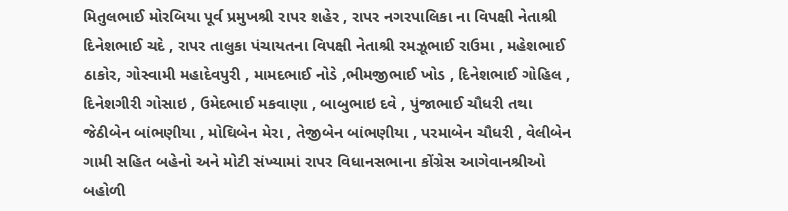મિતુલભાઈ મોરબિયા પૂર્વ પ્રમુખશ્રી રાપર શહેર , રાપર નગરપાલિકા ના વિપક્ષી નેતાશ્રી દિનેશભાઈ ચદે , રાપર તાલુકા પંચાયતના વિપક્ષી નેતાશ્રી રમઝૂભાઈ રાઉમા , મહેશભાઈ ઠાકોર, ગોસ્વામી મહાદેવપુરી , મામદભાઈ નોડે ,ભીમજીભાઈ ખોડ , દિનેશભાઈ ગોહિલ , દિનેશગીરી ગોસાઇ , ઉમેદભાઈ મકવાણા , બાબુભાઇ દવે , પુંજાભાઈ ચૌધરી તથા જેઠીબેન બાંભણીયા , મોઘિબેન મેરા , તેજીબેન બાંભણીયા , પરમાબેન ચૌધરી , વેલીબેન ગામી સહિત બહેનો અને મોટી સંખ્યામાં રાપર વિધાનસભાના કોંગ્રેસ આગેવાનશ્રીઓ બહોળી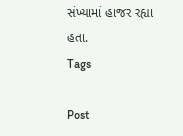સંખ્યામાં હાજર રહ્યા હતા.
Tags

Post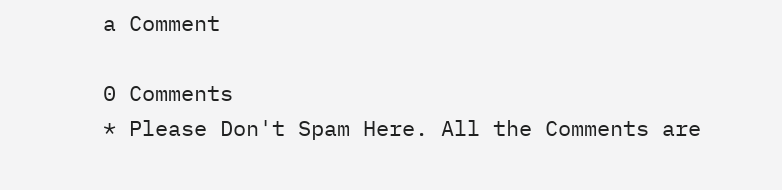a Comment

0 Comments
* Please Don't Spam Here. All the Comments are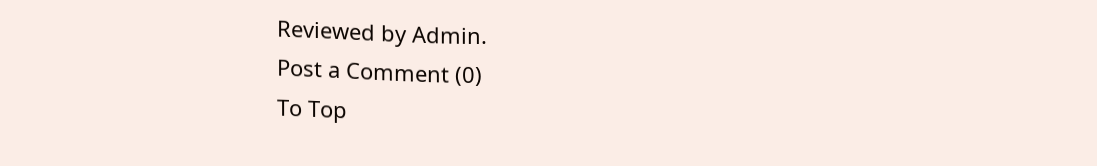Reviewed by Admin.
Post a Comment (0)
To Top